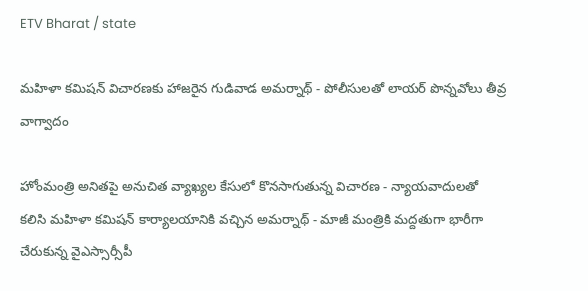ETV Bharat / state

మహిళా కమిషన్ విచారణకు హాజరైన గుడివాడ అమర్నాథ్ - పోలీసులతో లాయర్ పొన్నవోలు తీవ్ర వాగ్వాదం

హోంమంత్రి అనితపై అనుచిత వ్యాఖ్యల కేసులో కొనసాగుతున్న విచారణ - న్యాయవాదులతో కలిసి మహిళా కమిషన్ కార్యాలయానికి వచ్చిన అమర్నాథ్ - మాజీ మంత్రికి మద్దతుగా భారీగా చేరుకున్న వైఎస్సార్సీపీ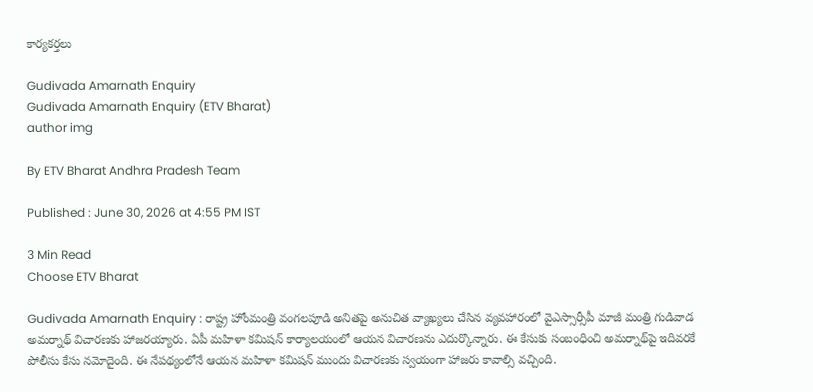కార్యకర్తలు

Gudivada Amarnath Enquiry
Gudivada Amarnath Enquiry (ETV Bharat)
author img

By ETV Bharat Andhra Pradesh Team

Published : June 30, 2026 at 4:55 PM IST

3 Min Read
Choose ETV Bharat

Gudivada Amarnath Enquiry : రాష్ట్ర హోంమంత్రి వంగలపూడి అనితపై అనుచిత వ్యాఖ్యలు చేసిన వ్యవహారంలో వైఎస్సార్సీపీ మాజీ మంత్రి గుడివాడ అమర్నాథ్ విచారణకు హాజరయ్యారు. ఏపీ మహిళా కమిషన్ కార్యాలయంలో ఆయన విచారణను ఎదుర్కొన్నారు. ఈ కేసుకు సంబంధించి అమర్నాథ్‌పై ఇదివరకే పోలీసు కేసు నమోదైంది. ఈ నేపథ్యంలోనే ఆయన మహిళా కమిషన్ ముందు విచారణకు స్వయంగా హాజరు కావాల్సి వచ్చింది.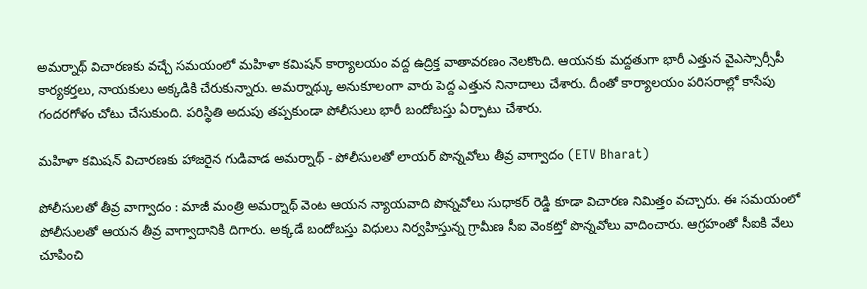అమర్నాథ్ విచారణకు వచ్చే సమయంలో మహిళా కమిషన్ కార్యాలయం వద్ద ఉద్రిక్త వాతావరణం నెలకొంది. ఆయనకు మద్దతుగా భారీ ఎత్తున వైఎస్సార్సీపీ కార్యకర్తలు, నాయకులు అక్కడికి చేరుకున్నారు. అమర్నాథ్కు అనుకూలంగా వారు పెద్ద ఎత్తున నినాదాలు చేశారు. దీంతో కార్యాలయం పరిసరాల్లో కాసేపు గందరగోళం చోటు చేసుకుంది. పరిస్థితి అదుపు తప్పకుండా పోలీసులు భారీ బందోబస్తు ఏర్పాటు చేశారు.

మహిళా కమిషన్ విచారణకు హాజరైన గుడివాడ అమర్నాథ్ - పోలీసులతో లాయర్ పొన్నవోలు తీవ్ర వాగ్వాదం (ETV Bharat)

పోలీసులతో తీవ్ర వాగ్వాదం : మాజీ మంత్రి అమర్నాథ్ వెంట ఆయన న్యాయవాది పొన్నవోలు సుధాకర్ రెడ్డి కూడా విచారణ నిమిత్తం వచ్చారు. ఈ సమయంలో పోలీసులతో ఆయన తీవ్ర వాగ్వాదానికి దిగారు. అక్కడే బందోబస్తు విధులు నిర్వహిస్తున్న గ్రామీణ సీఐ వెంకట్తో పొన్నవోలు వాదించారు. ఆగ్రహంతో సీఐకి వేలు చూపించి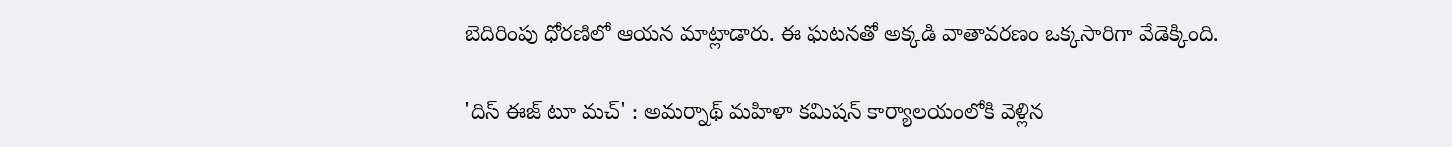బెదిరింపు ధోరణిలో ఆయన మాట్లాడారు. ఈ ఘటనతో అక్కడి వాతావరణం ఒక్కసారిగా వేడెక్కింది.

'దిస్ ఈజ్ టూ మచ్' : అమర్నాథ్ మహిళా కమిషన్ కార్యాలయంలోకి వెళ్లిన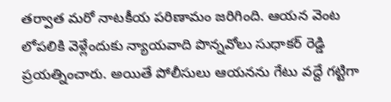తర్వాత మరో నాటకీయ పరిణామం జరిగింది. ఆయన వెంట లోపలికి వెళ్లేందుకు న్యాయవాది పొన్నవోలు సుధాకర్ రెడ్డి ప్రయత్నించారు. అయితే పోలీసులు ఆయనను గేటు వద్దే గట్టిగా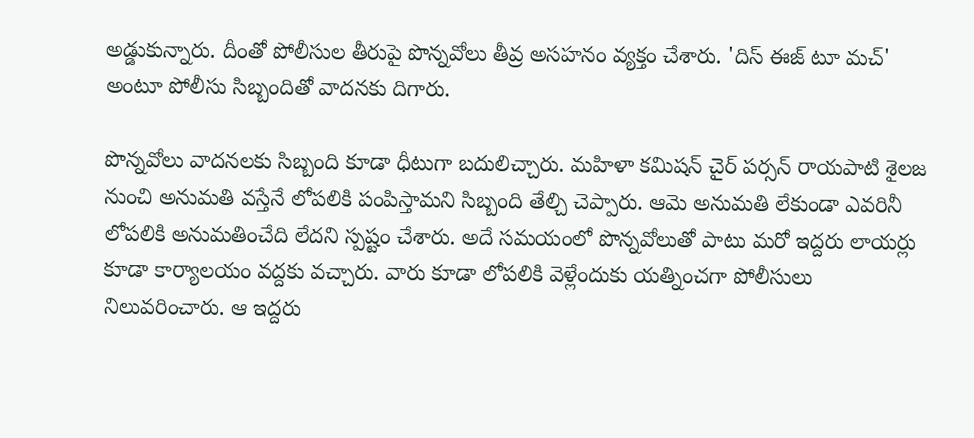అడ్డుకున్నారు. దీంతో పోలీసుల తీరుపై పొన్నవోలు తీవ్ర అసహనం వ్యక్తం చేశారు. 'దిస్ ఈజ్ టూ మచ్' అంటూ పోలీసు సిబ్బందితో వాదనకు దిగారు.

పొన్నవోలు వాదనలకు సిబ్బంది కూడా ధీటుగా బదులిచ్చారు. మహిళా కమిషన్ చైర్ పర్సన్ రాయపాటి శైలజ నుంచి అనుమతి వస్తేనే లోపలికి పంపిస్తామని సిబ్బంది తేల్చి చెప్పారు. ఆమె అనుమతి లేకుండా ఎవరినీ లోపలికి అనుమతించేది లేదని స్పష్టం చేశారు. అదే సమయంలో పొన్నవోలుతో పాటు మరో ఇద్దరు లాయర్లు కూడా కార్యాలయం వద్దకు వచ్చారు. వారు కూడా లోపలికి వెళ్లేందుకు యత్నించగా పోలీసులు నిలువరించారు. ఆ ఇద్దరు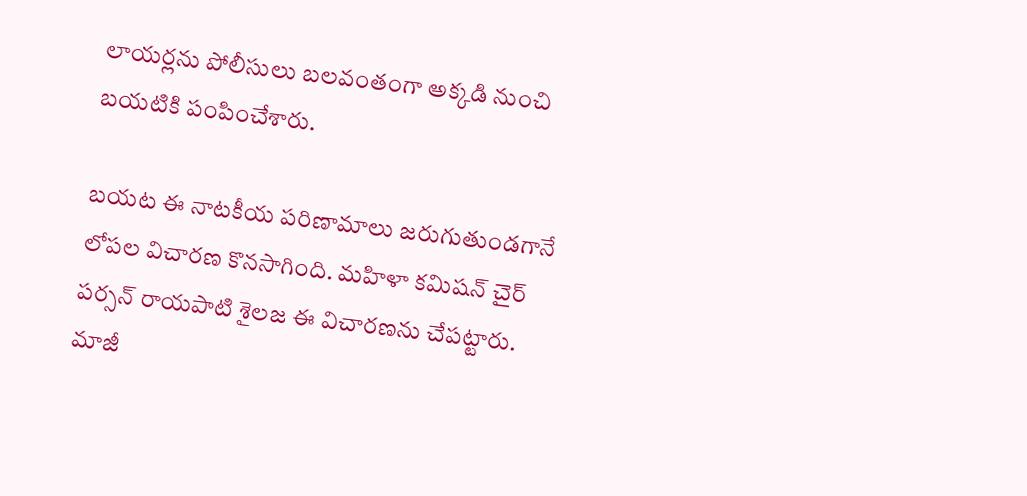లాయర్లను పోలీసులు బలవంతంగా అక్కడి నుంచి బయటికి పంపించేశారు.

బయట ఈ నాటకీయ పరిణామాలు జరుగుతుండగానే లోపల విచారణ కొనసాగింది. మహిళా కమిషన్ చైర్ పర్సన్ రాయపాటి శైలజ ఈ విచారణను చేపట్టారు. మాజీ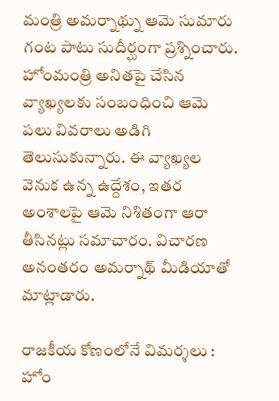మంత్రి అమర్నాథ్ను ఆమె సుమారు గంట పాటు సుదీర్ఘంగా ప్రశ్నించారు. హోంమంత్రి అనితపై చేసిన వ్యాఖ్యలకు సంబంధించి ఆమె పలు వివరాలు అడిగి తెలుసుకున్నారు. ఈ వ్యాఖ్యల వెనుక ఉన్న ఉద్దేశం, ఇతర అంశాలపై ఆమె నిశితంగా ఆరా తీసినట్లు సమాచారం. విచారణ అనంతరం అమర్నాథ్ మీడియాతో మాట్లాడారు.

రాజకీయ కోణంలోనే విమర్శలు : హోం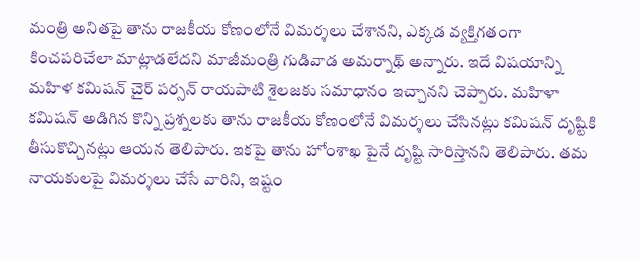మంత్రి అనితపై తాను రాజకీయ కోణంలోనే విమర్శలు చేశానని, ఎక్కడ వ్యక్తిగతంగా కించపరిచేలా మాట్లాడలేదని మాజీమంత్రి గుడివాడ అమర్నాథ్ అన్నారు. ఇదే విషయాన్ని మహిళ కమిషన్ చైర్ పర్సన్ రాయపాటి శైలజకు సమాధానం ఇచ్చానని చెప్పారు. మహిళా కమిషన్ అడిగిన కొన్ని ప్రశ్నలకు తాను రాజకీయ కోణంలోనే విమర్శలు చేసినట్లు కమిషన్ దృష్టికి తీసుకొచ్చినట్లు ఆయన తెలిపారు. ఇకపై తాను హోంశాఖ పైనే దృష్టి సారిస్తానని తెలిపారు. తమ నాయకులపై విమర్శలు చేసే వారిని, ఇష్టం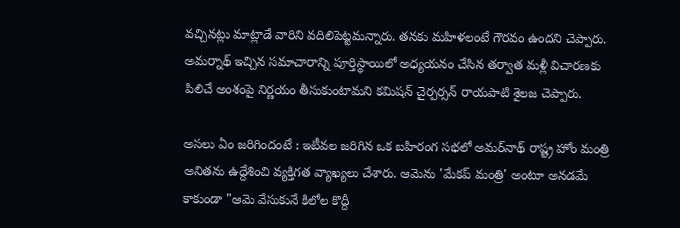వచ్చినట్లు మాట్లాడే వారిని వదిలిపెట్టమన్నారు. తనకు మహిళలంటే గౌరవం ఉందని చెప్పారు. అమర్నాథ్ ఇచ్చిన సమాచారాన్ని పూర్తిస్థాయిలో అధ్యయనం చేసిన తర్వాత మళ్లీ విచారణకు పిలిచే అంశంపై నిర్ణయం తీసుకుంటామని కమిషన్ చైర్పర్సన్ రాయపాటి శైలజ చెప్పారు.

అసలు ఏం జరిగిందంటే : ఇటీవల జరిగిన ఒక బహిరంగ సభలో అమర్‌నాథ్ రాష్ట్ర హోం మంత్రి అనితను ఉద్దేశించి వ్యక్తిగత వ్యాఖ్యలు చేశారు. ఆమెను 'మేకప్ మంత్రి' అంటూ అనడమే కాకుండా "ఆమె వేసుకునే కిలోల కొద్దీ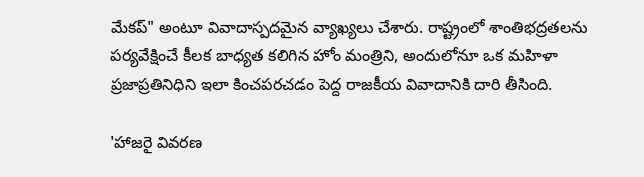మేకప్" అంటూ వివాదాస్పదమైన వ్యాఖ్యలు చేశారు. రాష్ట్రంలో శాంతిభద్రతలను పర్యవేక్షించే కీలక బాధ్యత కలిగిన హోం మంత్రిని, అందులోనూ ఒక మహిళా ప్రజాప్రతినిధిని ఇలా కించపరచడం పెద్ద రాజకీయ వివాదానికి దారి తీసింది.

'హాజరై వివరణ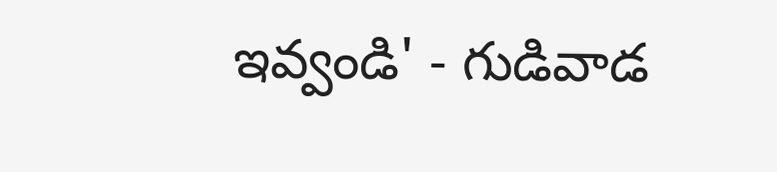ఇవ్వండి' - గుడివాడ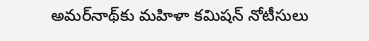అమర్‌నాథ్‌కు మహిళా కమిషన్ నోటీసులు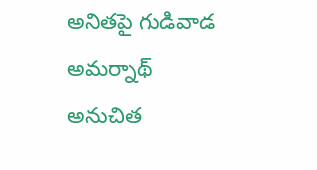అనితపై గుడివాడ అమర్నాథ్ అనుచిత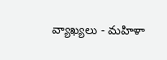వ్యాఖ్యలు - మహిళా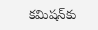కమిషన్‌కు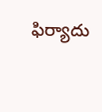ఫిర్యాదు